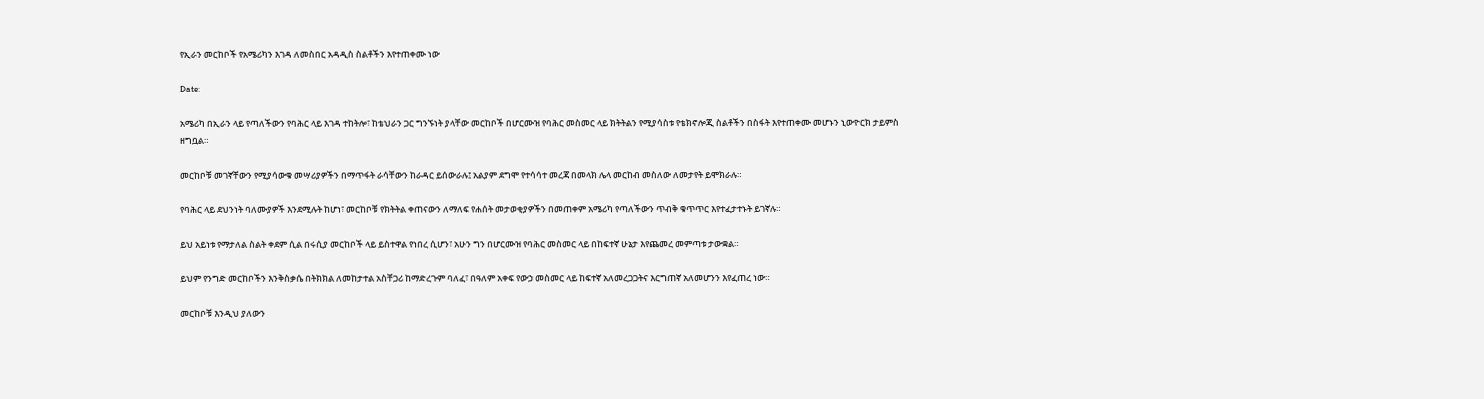የኢራን መርከቦች የአሜሪካን እገዳ ለመስበር አዳዲስ ስልቶችን እየተጠቀሙ ነው

Date:

አሜሪካ በኢራን ላይ የጣለችውን የባሕር ላይ እገዳ ተከትሎ፣ ከቴህራን ጋር ግንኙነት ያላቸው መርከቦች በሆርሙዝ የባሕር መስመር ላይ ክትትልን የሚያሳስቱ የቴክኖሎጂ ስልቶችን በስፋት እየተጠቀሙ መሆኑን ኒውዮርክ ታይምስ ዘግቧል።

መርከቦቹ መገኛቸውን የሚያሳውቁ መሣሪያዎችን በማጥፋት ራሳቸውን ከራዳር ይሰውራሉ፤ አልያም ደግሞ የተሳሳተ መረጃ በመላክ ሌላ መርከብ መስለው ለመታየት ይሞክራሉ።

የባሕር ላይ ደህንነት ባለሙያዎች እንደሚሉት ከሆነ፣ መርከቦቹ የክትትል ቀጠናውን ለማለፍ የሐሰት መታወቂያዎችን በመጠቀም አሜሪካ የጣለችውን ጥብቅ ቁጥጥር እየተፈታተኑት ይገኛሉ።

ይህ አይነቱ የማታለል ስልት ቀደም ሲል በሩሲያ መርከቦች ላይ ይስተዋል የነበረ ሲሆን፣ አሁን ግን በሆርሙዝ የባሕር መስመር ላይ በከፍተኛ ሁኔታ እየጨመረ መምጣቱ ታውቋል።

ይህም የንግድ መርከቦችን እንቅስቃሴ በትክክል ለመከታተል አስቸጋሪ ከማድረጉም ባለፈ፣ በዓለም አቀፍ የውኃ መስመር ላይ ከፍተኛ አለመረጋጋትና እርግጠኛ አለመሆንን እየፈጠረ ነው።

መርከቦቹ እንዲህ ያለውን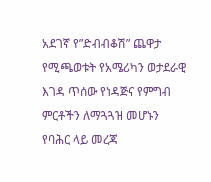አደገኛ የ”ድብብቆሽ” ጨዋታ የሚጫወቱት የአሜሪካን ወታደራዊ እገዳ ጥሰው የነዳጅና የምግብ ምርቶችን ለማጓጓዝ መሆኑን የባሕር ላይ መረጃ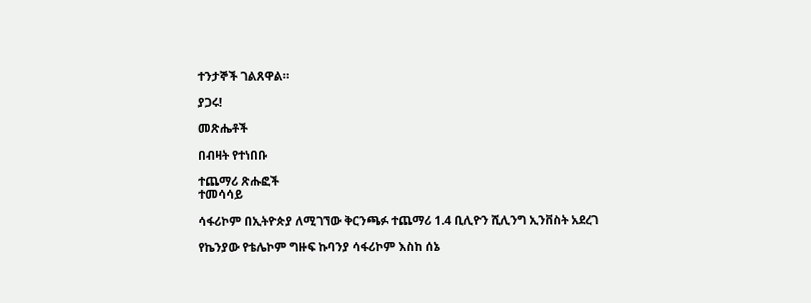ተንታኞች ገልጸዋል።

ያጋሩ!

መጽሔቶች

በብዛት የተነበቡ

ተጨማሪ ጽሑፎች
ተመሳሳይ

ሳፋሪኮም በኢትዮጵያ ለሚገኘው ቅርንጫፉ ተጨማሪ 1.4 ቢሊዮን ሺሊንግ ኢንቨስት አደረገ

የኬንያው የቴሌኮም ግዙፍ ኩባንያ ሳፋሪኮም እስከ ሰኔ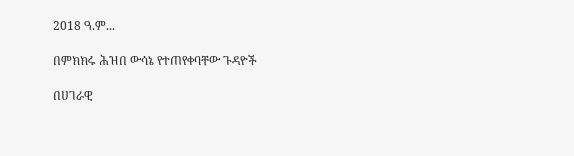2018 ዓ.ም...

በምክክሩ ሕዝበ ውሳኔ የተጠየቀባቸው ጉዳዮች

በሀገራዊ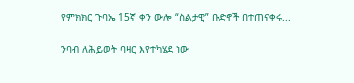የምክክር ጉባኤ 15ኛ ቀን ውሎ “ስልታዊ” ቡድኖች በተጠናቀሩ...

ንባብ ለሕይወት ባዛር እየተካሄደ ነው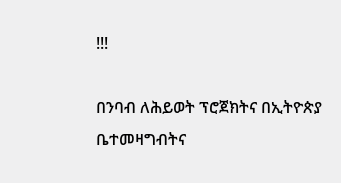!!!

በንባብ ለሕይወት ፕሮጀክትና በኢትዮጵያ ቤተመዛግብትና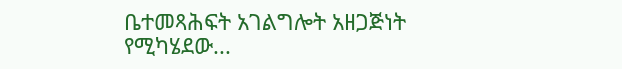ቤተመጻሕፍት አገልግሎት አዘጋጅነት የሚካሄደው...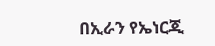በኢራን የኤነርጂ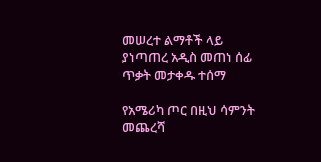መሠረተ ልማቶች ላይ ያነጣጠረ አዲስ መጠነ ሰፊ ጥቃት መታቀዱ ተሰማ

የአሜሪካ ጦር በዚህ ሳምንት መጨረሻ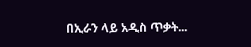በኢራን ላይ አዲስ ጥቃት...